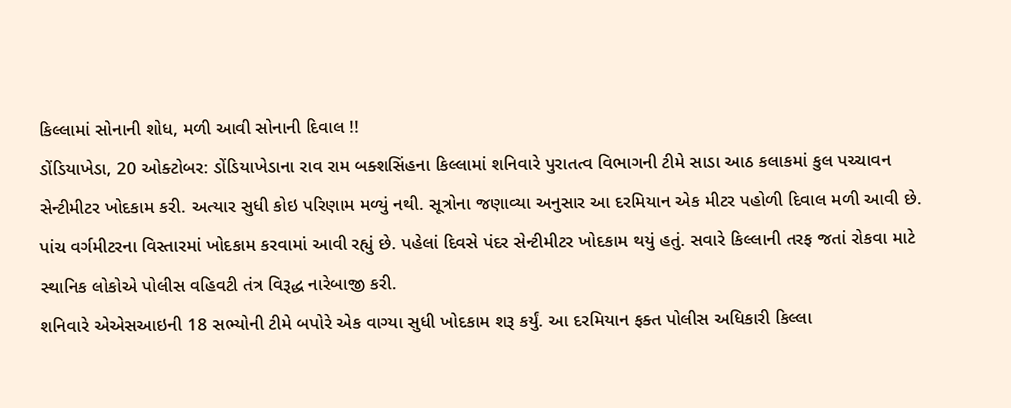કિલ્લામાં સોનાની શોધ, મળી આવી સોનાની દિવાલ !!
ડોંડિયાખેડા, 20 ઓક્ટોબર: ડોંડિયાખેડાના રાવ રામ બક્શસિંહના કિલ્લામાં શનિવારે પુરાતત્વ વિભાગની ટીમે સાડા આઠ કલાકમાં કુલ પચ્ચાવન સેન્ટીમીટર ખોદકામ કરી. અત્યાર સુધી કોઇ પરિણામ મળ્યું નથી. સૂત્રોના જણાવ્યા અનુસાર આ દરમિયાન એક મીટર પહોળી દિવાલ મળી આવી છે. પાંચ વર્ગમીટરના વિસ્તારમાં ખોદકામ કરવામાં આવી રહ્યું છે. પહેલાં દિવસે પંદર સેન્ટીમીટર ખોદકામ થયું હતું. સવારે કિલ્લાની તરફ જતાં રોકવા માટે સ્થાનિક લોકોએ પોલીસ વહિવટી તંત્ર વિરૂદ્ધ નારેબાજી કરી.
શનિવારે એએસઆઇની 18 સભ્યોની ટીમે બપોરે એક વાગ્યા સુધી ખોદકામ શરૂ કર્યું. આ દરમિયાન ફક્ત પોલીસ અધિકારી કિલ્લા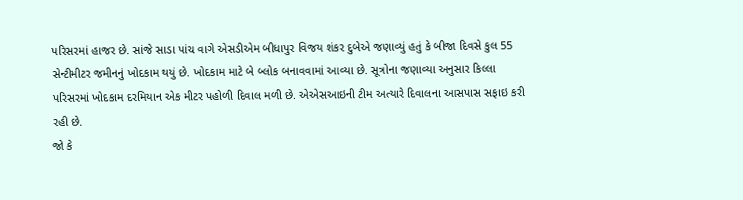પરિસરમાં હાજર છે. સાંજે સાડા પાંચ વાગે એસડીએમ બીધાપુર વિજય શંકર દુબેએ જણાવ્યું હતું કે બીજા દિવસે કુલ 55 સેન્ટીમીટર જમીનનું ખોદકામ થયું છે. ખોદકામ માટે બે બ્લોક બનાવવામાં આવ્યા છે. સૂત્રોના જણાવ્યા અનુસાર કિલ્લા પરિસરમાં ખોદકામ દરમિયાન એક મીટર પહોળી દિવાલ મળી છે. એએસઆઇની ટીમ અત્યારે દિવાલના આસપાસ સફાઇ કરી રહી છે.
જો કે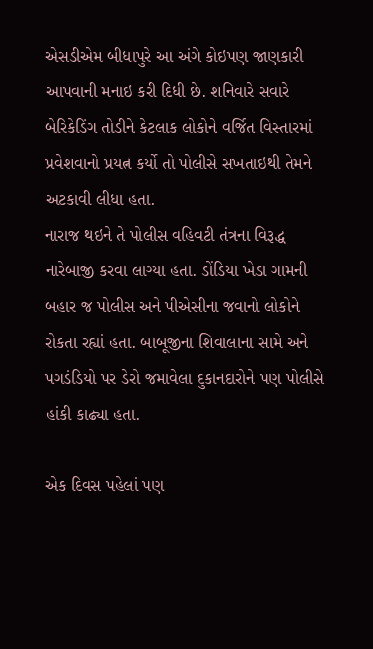એસડીએમ બીધાપુરે આ અંગે કોઇપણ જાણકારી આપવાની મનાઇ કરી દિધી છે. શનિવારે સવારે બેરિકેડિંગ તોડીને કેટલાક લોકોને વર્જિત વિસ્તારમાં પ્રવેશવાનો પ્રયત્ન કર્યો તો પોલીસે સખતાઇથી તેમને અટકાવી લીધા હતા.
નારાજ થઇને તે પોલીસ વહિવટી તંત્રના વિરૂદ્ધ નારેબાજી કરવા લાગ્યા હતા. ડોંડિયા ખેડા ગામની બહાર જ પોલીસ અને પીએસીના જવાનો લોકોને રોકતા રહ્યાં હતા. બાબૂજીના શિવાલાના સામે અને પગડંડિયો પર ડેરો જમાવેલા દુકાનદારોને પણ પોલીસે હાંકી કાઢ્યા હતા.

એક દિવસ પહેલાં પણ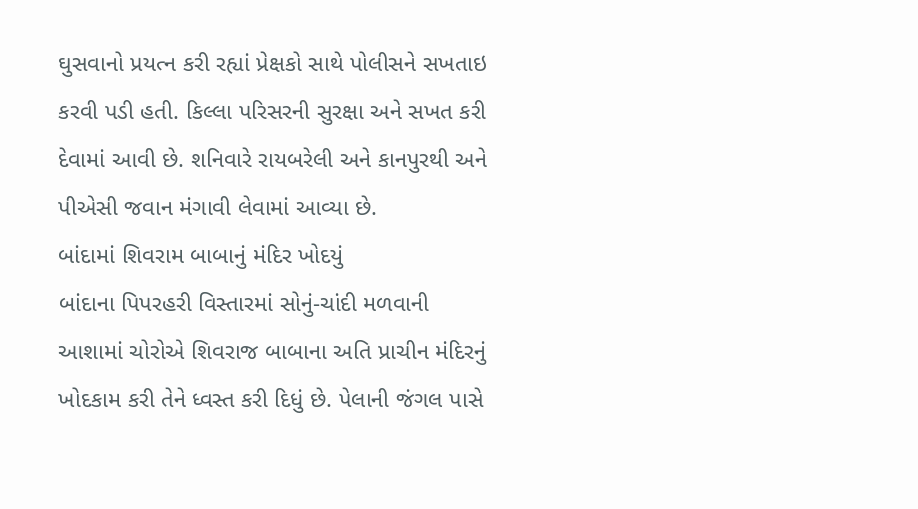ઘુસવાનો પ્રયત્ન કરી રહ્યાં પ્રેક્ષકો સાથે પોલીસને સખતાઇ કરવી પડી હતી. કિલ્લા પરિસરની સુરક્ષા અને સખત કરી દેવામાં આવી છે. શનિવારે રાયબરેલી અને કાનપુરથી અને પીએસી જવાન મંગાવી લેવામાં આવ્યા છે.
બાંદામાં શિવરામ બાબાનું મંદિર ખોદયું
બાંદાના પિપરહરી વિસ્તારમાં સોનું-ચાંદી મળવાની આશામાં ચોરોએ શિવરાજ બાબાના અતિ પ્રાચીન મંદિરનું ખોદકામ કરી તેને ધ્વસ્ત કરી દિધું છે. પેલાની જંગલ પાસે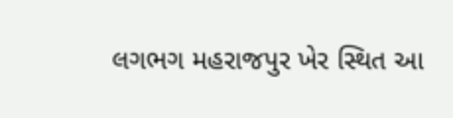લગભગ મહરાજપુર ખેર સ્થિત આ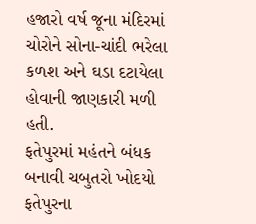હજારો વર્ષ જૂના મંદિરમાં ચોરોને સોના-ચાંદી ભરેલા કળશ અને ઘડા દટાયેલા હોવાની જાણકારી મળી હતી.
ફતેપુરમાં મહંતને બંધક બનાવી ચબુતરો ખોદયો
ફતેપુરના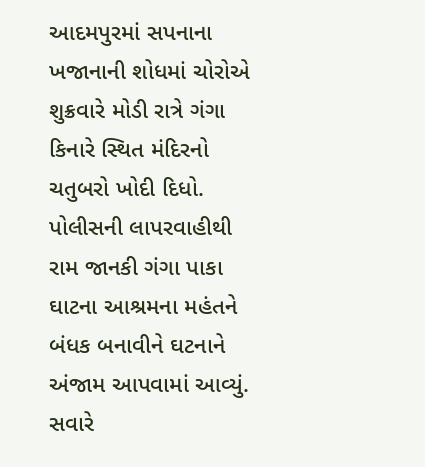આદમપુરમાં સપનાના ખજાનાની શોધમાં ચોરોએ શુક્રવારે મોડી રાત્રે ગંગા કિનારે સ્થિત મંદિરનો ચતુબરો ખોદી દિધો. પોલીસની લાપરવાહીથી રામ જાનકી ગંગા પાકા ઘાટના આશ્રમના મહંતને બંધક બનાવીને ઘટનાને અંજામ આપવામાં આવ્યું. સવારે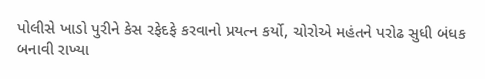પોલીસે ખાડો પુરીને કેસ રફેદફે કરવાનો પ્રયત્ન કર્યો, ચોરોએ મહંતને પરોઢ સુધી બંધક બનાવી રાખ્યા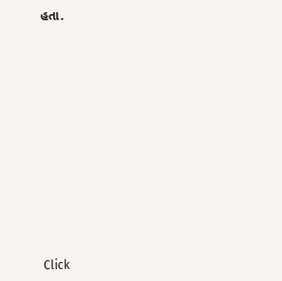હતા.












Click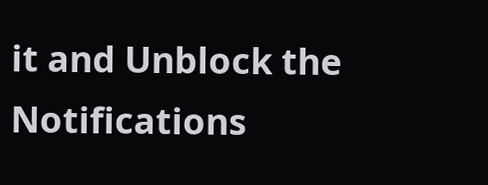it and Unblock the Notifications